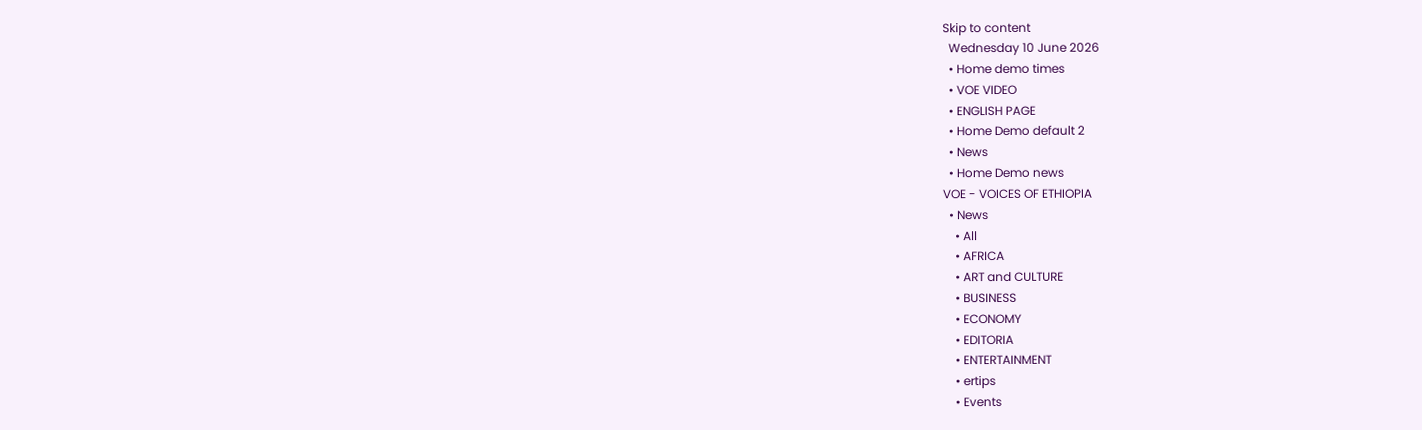Skip to content
  Wednesday 10 June 2026
  • Home demo times
  • VOE VIDEO
  • ENGLISH PAGE
  • Home Demo default 2
  • News
  • Home Demo news
VOE - VOICES OF ETHIOPIA
  • News
    • All
    • AFRICA
    • ART and CULTURE
    • BUSINESS
    • ECONOMY
    • EDITORIA
    • ENTERTAINMENT
    • ertips
    • Events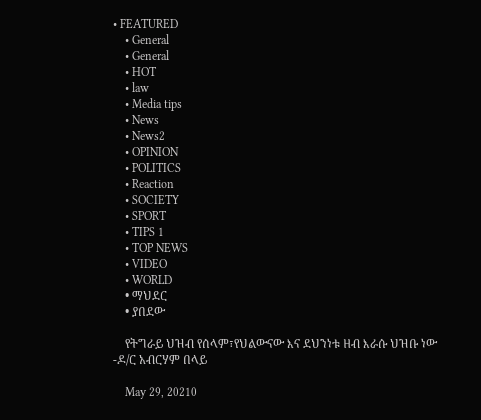• FEATURED
    • General
    • General
    • HOT
    • law
    • Media tips
    • News
    • News2
    • OPINION
    • POLITICS
    • Reaction
    • SOCIETY
    • SPORT
    • TIPS 1
    • TOP NEWS
    • VIDEO
    • WORLD
    • ማህደር
    • ያበደው

    የትግራይ ህዝብ የሰላም፣የህልውናው እና ደህንነቱ ዘብ እራሱ ህዝቡ ነው -ዶ/ር አብርሃም በላይ

    May 29, 20210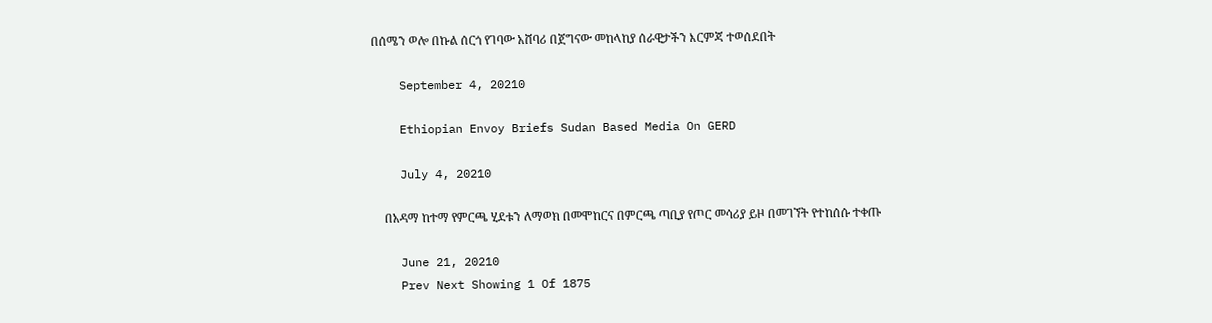በሰሜን ወሎ በኩል ሰርጎ የገባው አሸባሪ በጀግናው መከላከያ ሰራዊታችን እርምጃ ተወሰደበት

    September 4, 20210

    Ethiopian Envoy Briefs Sudan Based Media On GERD

    July 4, 20210

    በአዳማ ከተማ የምርጫ ሂደቱን ለማወክ በመሞከርና በምርጫ ጣቢያ የጦር መሳሪያ ይዞ በመገኘት የተከሰሱ ተቀጡ

    June 21, 20210
    Prev Next Showing 1 Of 1875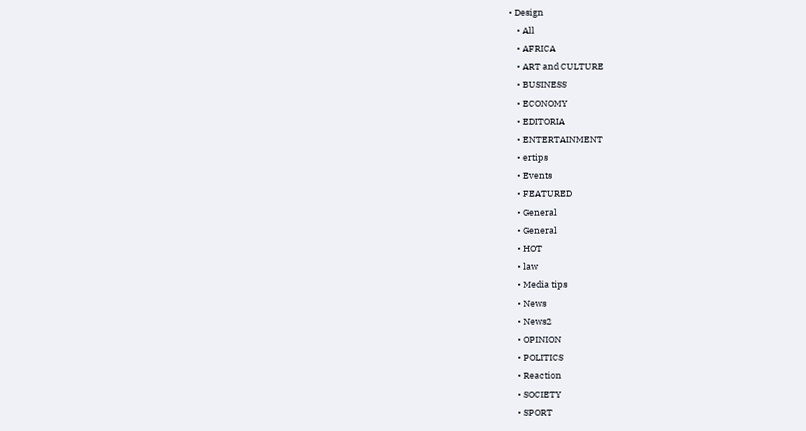• Design
    • All
    • AFRICA
    • ART and CULTURE
    • BUSINESS
    • ECONOMY
    • EDITORIA
    • ENTERTAINMENT
    • ertips
    • Events
    • FEATURED
    • General
    • General
    • HOT
    • law
    • Media tips
    • News
    • News2
    • OPINION
    • POLITICS
    • Reaction
    • SOCIETY
    • SPORT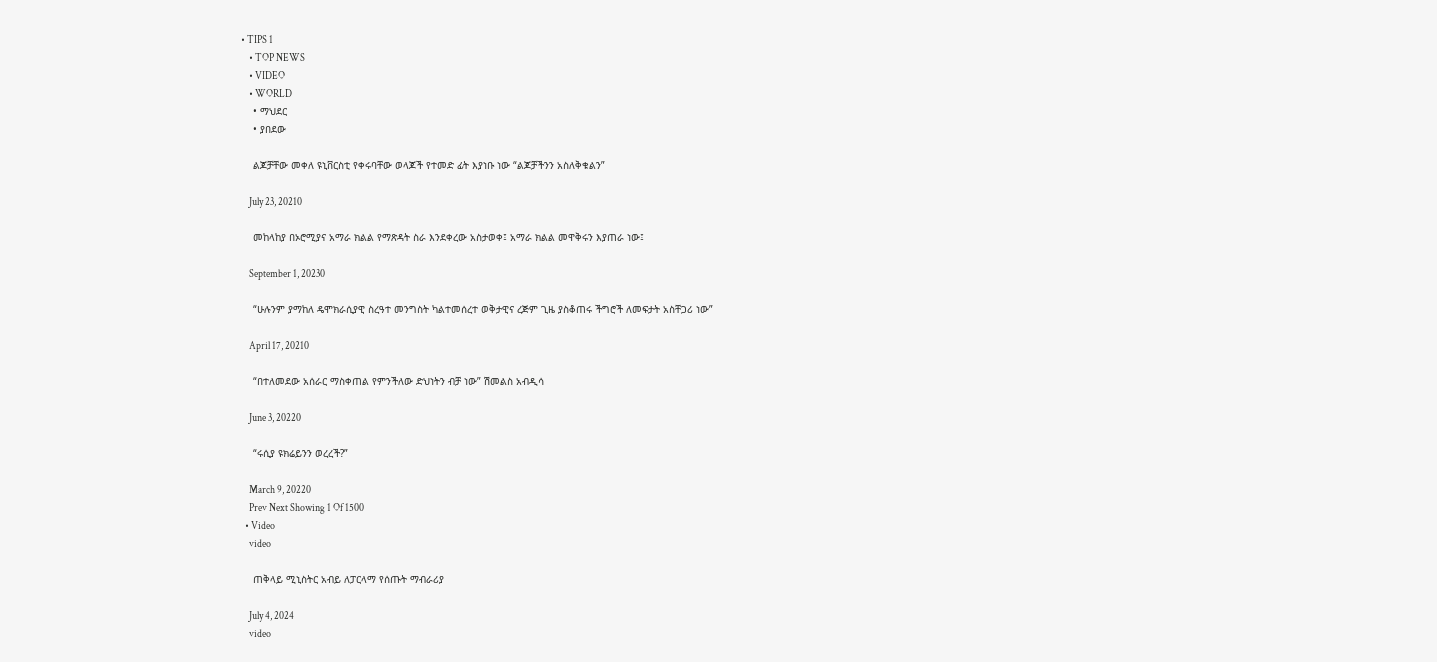• TIPS 1
    • TOP NEWS
    • VIDEO
    • WORLD
    • ማህደር
    • ያበደው

    ልጆቻቸው መቀለ ዩኒቨርስቲ የቀሩባቸው ወላጆች የተመድ ፊት እያነቡ ነው “ልጆቻችንን አስለቅቁልን”

    July 23, 20210

    መከላከያ በኦሮሚያና አማራ ክልል የማጽዳት ስራ እንደቀረው አስታወቀ፤ አማራ ክልል መዋቅሩን እያጠራ ነው፤

    September 1, 20230

    “ሁሉንም ያማከለ ዴሞክራሲያዊ ስረዓተ መንግስት ካልተመሰረተ ወቅታዊና ረጅም ጊዜ ያስቆጠሩ ችግሮች ለመፍታት አስቸጋሪ ነው”

    April 17, 20210

    “በተለመደው አሰራር ማስቀጠል የምንችለው ድህነትን ብቻ ነው” ሽመልስ አብዲሳ

    June 3, 20220

    “ሩሲያ ዩክሬይንን ወረረች?”

    March 9, 20220
    Prev Next Showing 1 Of 1500
  • Video
    video

    ጠቅላይ ሚኒስትር አብይ ለፓርላማ የሰጡት ማብራሪያ

    July 4, 2024
    video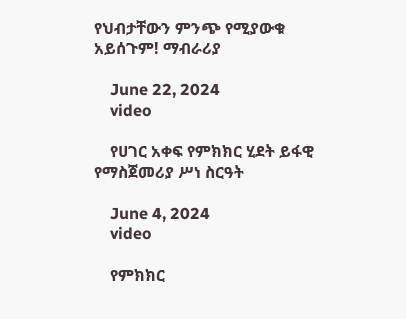የህብታቸውን ምንጭ የሚያውቁ አይሰጉም! ማብራሪያ

    June 22, 2024
    video

    የሀገር አቀፍ የምክክር ሂደት ይፋዊ የማስጀመሪያ ሥነ ስርዓት

    June 4, 2024
    video

    የምክክር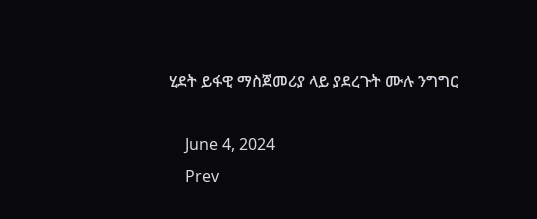ሂደት ይፋዊ ማስጀመሪያ ላይ ያደረጉት ሙሉ ንግግር

    June 4, 2024
    Prev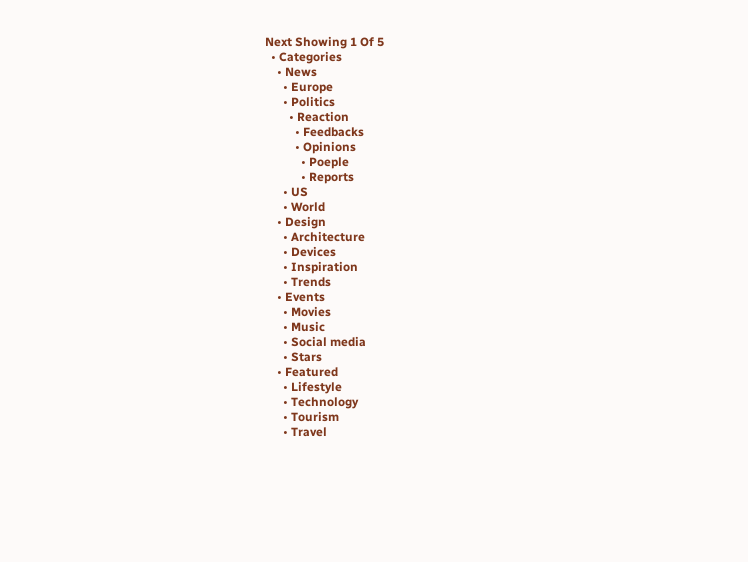Next Showing 1 Of 5
  • Categories
    • News
      • Europe
      • Politics
        • Reaction
          • Feedbacks
          • Opinions
            • Poeple
            • Reports
      • US
      • World
    • Design
      • Architecture
      • Devices
      • Inspiration
      • Trends
    • Events
      • Movies
      • Music
      • Social media
      • Stars
    • Featured
      • Lifestyle
      • Technology
      • Tourism
      • Travel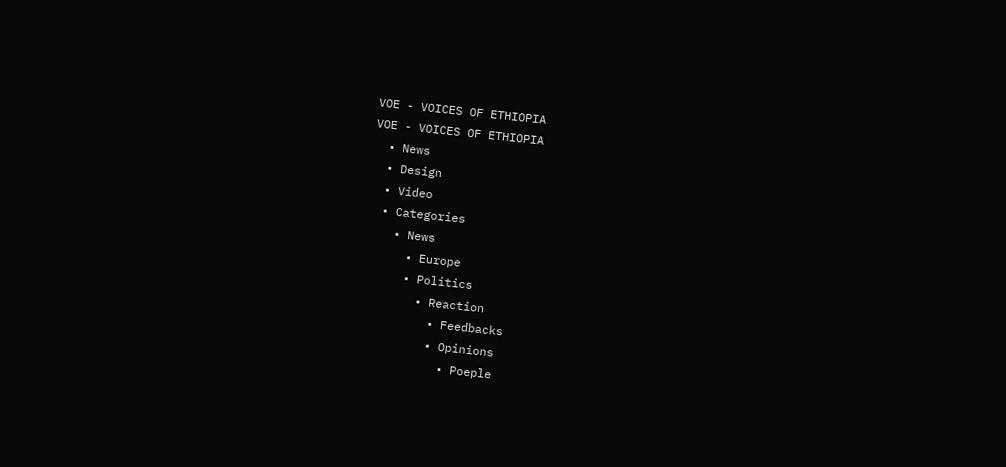VOE - VOICES OF ETHIOPIA
VOE - VOICES OF ETHIOPIA
  • News
  • Design
  • Video
  • Categories
    • News
      • Europe
      • Politics
        • Reaction
          • Feedbacks
          • Opinions
            • Poeple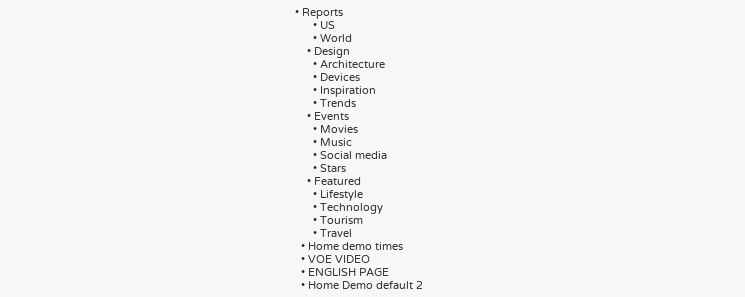• Reports
      • US
      • World
    • Design
      • Architecture
      • Devices
      • Inspiration
      • Trends
    • Events
      • Movies
      • Music
      • Social media
      • Stars
    • Featured
      • Lifestyle
      • Technology
      • Tourism
      • Travel
  • Home demo times
  • VOE VIDEO
  • ENGLISH PAGE
  • Home Demo default 2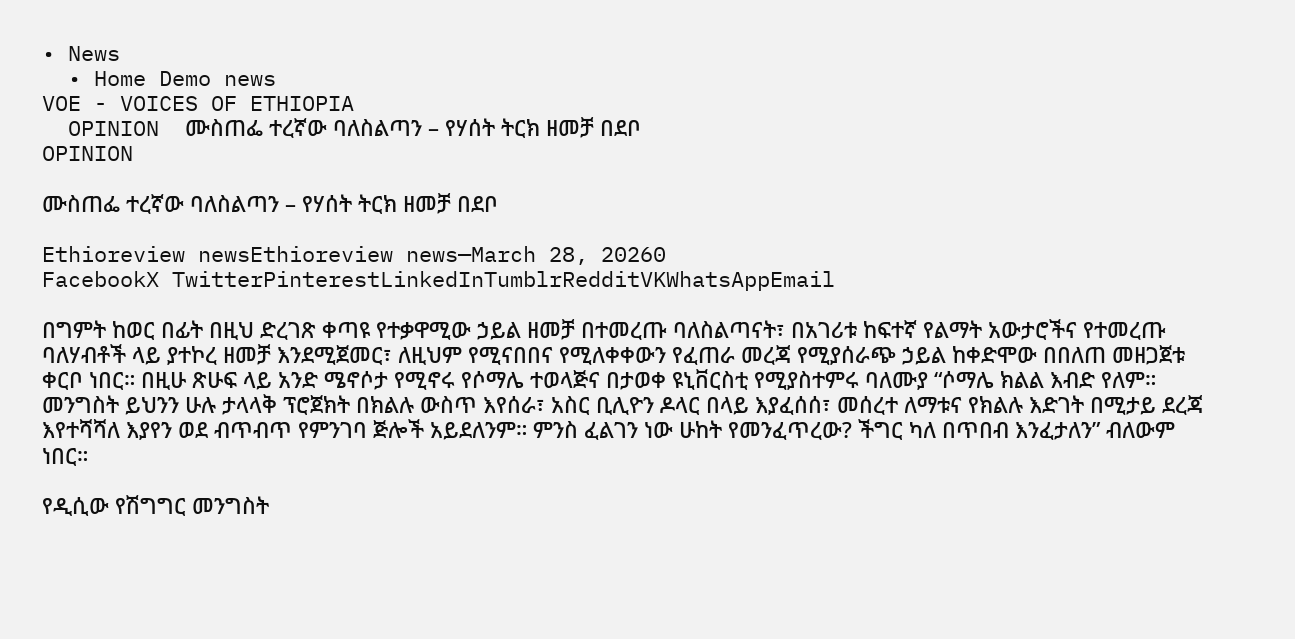• News
  • Home Demo news
VOE - VOICES OF ETHIOPIA
  OPINION  ሙስጠፌ ተረኛው ባለስልጣን – የሃሰት ትርክ ዘመቻ በደቦ
OPINION

ሙስጠፌ ተረኛው ባለስልጣን – የሃሰት ትርክ ዘመቻ በደቦ

Ethioreview newsEthioreview news—March 28, 20260
FacebookX TwitterPinterestLinkedInTumblrRedditVKWhatsAppEmail

በግምት ከወር በፊት በዚህ ድረገጽ ቀጣዩ የተቃዋሚው ኃይል ዘመቻ በተመረጡ ባለስልጣናት፣ በአገሪቱ ከፍተኛ የልማት አውታሮችና የተመረጡ ባለሃብቶች ላይ ያተኮረ ዘመቻ እንደሚጀመር፣ ለዚህም የሚናበበና የሚለቀቀውን የፈጠራ መረጃ የሚያሰራጭ ኃይል ከቀድሞው በበለጠ መዘጋጀቱ ቀርቦ ነበር። በዚሁ ጽሁፍ ላይ አንድ ሜኖሶታ የሚኖሩ የሶማሌ ተወላጅና በታወቀ ዩኒቨርስቲ የሚያስተምሩ ባለሙያ “ሶማሌ ክልል እብድ የለም። መንግስት ይህንን ሁሉ ታላላቅ ፕሮጀክት በክልሉ ውስጥ እየሰራ፣ አስር ቢሊዮን ዶላር በላይ እያፈሰሰ፣ መሰረተ ለማቱና የክልሉ እድገት በሚታይ ደረጃ እየተሻሻለ እያየን ወደ ብጥብጥ የምንገባ ጅሎች አይደለንም። ምንስ ፈልገን ነው ሁከት የመንፈጥረው? ችግር ካለ በጥበብ እንፈታለን” ብለውም ነበር።

የዲሲው የሽግግር መንግስት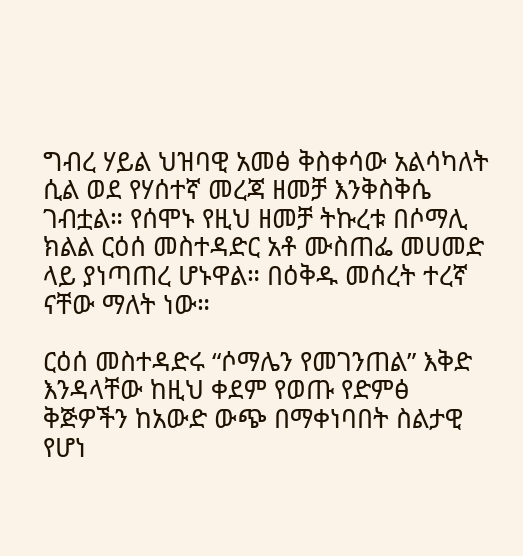ግብረ ሃይል ህዝባዊ አመፅ ቅስቀሳው አልሳካለት ሲል ወደ የሃሰተኛ መረጃ ዘመቻ እንቅስቅሴ ገብቷል። የሰሞኑ የዚህ ዘመቻ ትኩረቱ በሶማሊ ክልል ርዕሰ መስተዳድር አቶ ሙስጠፌ መሀመድ ላይ ያነጣጠረ ሆኑዋል። በዕቅዱ መሰረት ተረኛ ናቸው ማለት ነው።

ርዕሰ መስተዳድሩ “ሶማሌን የመገንጠል” እቅድ እንዳላቸው ከዚህ ቀደም የወጡ የድምፅ ቅጅዎችን ከአውድ ውጭ በማቀነባበት ስልታዊ የሆነ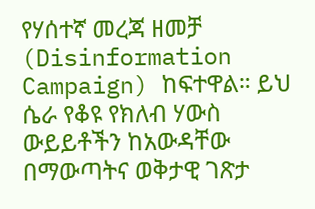የሃሰተኛ መረጃ ዘመቻ (Disinformation Campaign) ከፍተዋል። ይህ ሴራ የቆዩ የክለብ ሃውስ ውይይቶችን ከአውዳቸው በማውጣትና ወቅታዊ ገጽታ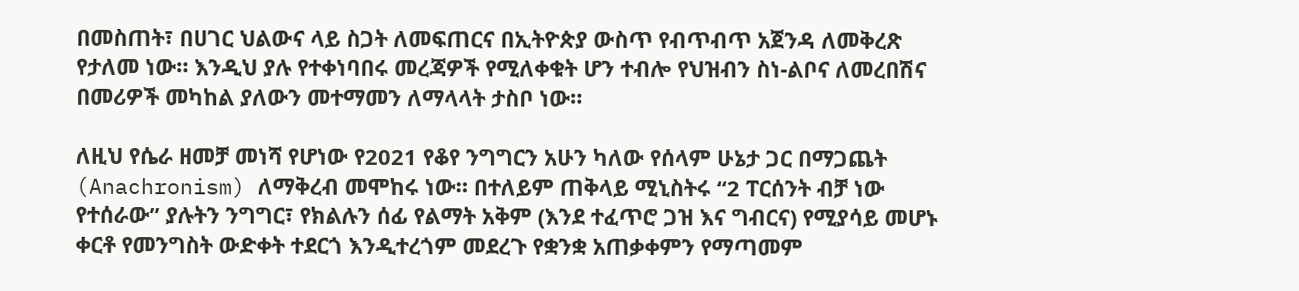በመስጠት፣ በሀገር ህልውና ላይ ስጋት ለመፍጠርና በኢትዮጵያ ውስጥ የብጥብጥ አጀንዳ ለመቅረጽ የታለመ ነው። እንዲህ ያሉ የተቀነባበሩ መረጃዎች የሚለቀቁት ሆን ተብሎ የህዝብን ስነ-ልቦና ለመረበሽና በመሪዎች መካከል ያለውን መተማመን ለማላላት ታስቦ ነው።

ለዚህ የሴራ ዘመቻ መነሻ የሆነው የ2021 የቆየ ንግግርን አሁን ካለው የሰላም ሁኔታ ጋር በማጋጨት (Anachronism) ለማቅረብ መሞከሩ ነው። በተለይም ጠቅላይ ሚኒስትሩ “2 ፐርሰንት ብቻ ነው የተሰራው” ያሉትን ንግግር፣ የክልሉን ሰፊ የልማት አቅም (እንደ ተፈጥሮ ጋዝ እና ግብርና) የሚያሳይ መሆኑ ቀርቶ የመንግስት ውድቀት ተደርጎ እንዲተረጎም መደረጉ የቋንቋ አጠቃቀምን የማጣመም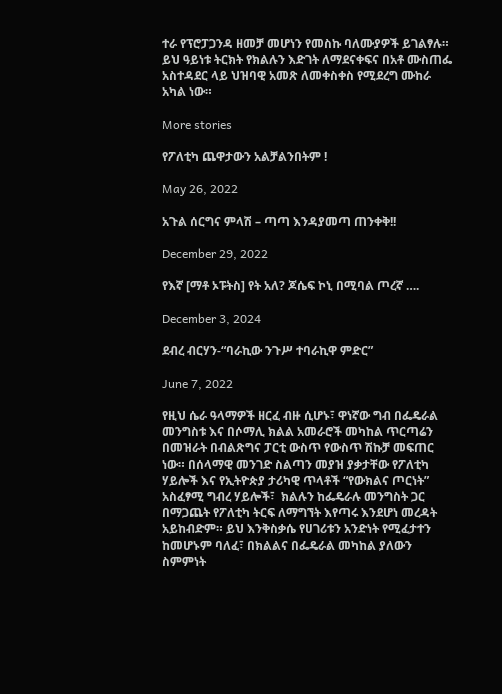ተራ የፕሮፓጋንዳ ዘመቻ መሆነን የመስኩ ባለሙያዎች ይገልፃሉ።  ይህ ዓይነቱ ትርክት የክልሉን እድገት ለማደናቀፍና በአቶ ሙስጠፌ አስተዳደር ላይ ህዝባዊ አመጽ ለመቀስቀስ የሚደረግ ሙከራ አካል ነው።

More stories

የፖለቲካ ጨዋታውን አልቻልንበትም !

May 26, 2022

አጉል ሰርግና ምላሽ – ጣጣ እንዳያመጣ ጠንቀቅ!!

December 29, 2022

የእኛ [ማቶ ኦፑትስ] የት አለ? ጆሴፍ ኮኒ በሚባል ጦረኛ ….

December 3, 2024

ደብረ ብርሃን-“ባራኪው ንጉሥ ተባራኪዋ ምድር”

June 7, 2022

የዚህ ሴራ ዓላማዎች ዘርፈ ብዙ ሲሆኑ፣ ዋነኛው ግብ በፌዴራል መንግስቱ እና በሶማሊ ክልል አመራሮች መካከል ጥርጣሬን በመዝራት በብልጽግና ፓርቲ ውስጥ የውስጥ ሽኩቻ መፍጠር ነው። በሰላማዊ መንገድ ስልጣን መያዝ ያቃታቸው የፖለቲካ ሃይሎች እና የኢትዮጵያ ታሪካዊ ጥላቶች “የውክልና ጦርነት” አስፈፃሚ ግብረ ሃይሎች፣  ክልሉን ከፌዴራሉ መንግስት ጋር በማጋጨት የፖለቲካ ትርፍ ለማግኘት እየጣሩ እንደሆነ መረዳት አይከብድም። ይህ እንቅስቃሴ የሀገሪቱን አንድነት የሚፈታተን ከመሆኑም ባለፈ፣ በክልልና በፌዴራል መካከል ያለውን ስምምነት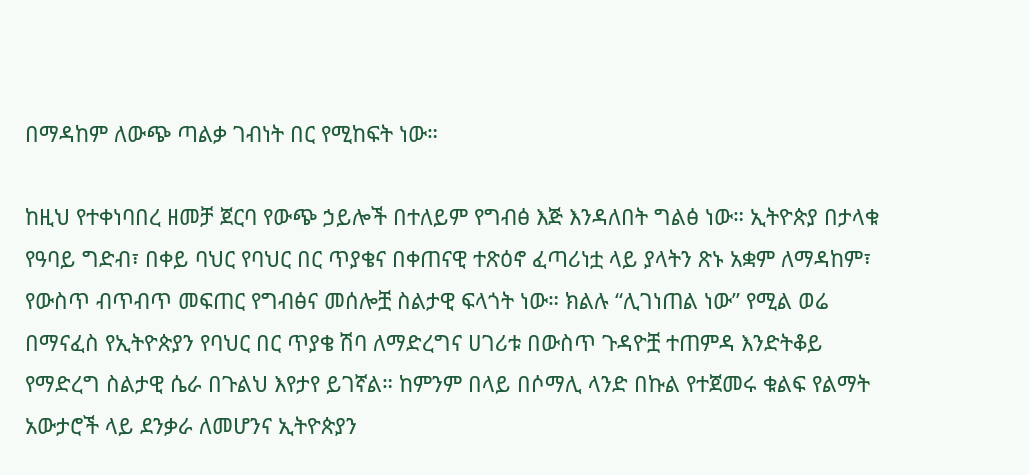በማዳከም ለውጭ ጣልቃ ገብነት በር የሚከፍት ነው።

ከዚህ የተቀነባበረ ዘመቻ ጀርባ የውጭ ኃይሎች በተለይም የግብፅ እጅ እንዳለበት ግልፅ ነው። ኢትዮጵያ በታላቁ የዓባይ ግድብ፣ በቀይ ባህር የባህር በር ጥያቄና በቀጠናዊ ተጽዕኖ ፈጣሪነቷ ላይ ያላትን ጽኑ አቋም ለማዳከም፣ የውስጥ ብጥብጥ መፍጠር የግብፅና መሰሎቿ ስልታዊ ፍላጎት ነው። ክልሉ “ሊገነጠል ነው” የሚል ወሬ በማናፈስ የኢትዮጵያን የባህር በር ጥያቄ ሽባ ለማድረግና ሀገሪቱ በውስጥ ጉዳዮቿ ተጠምዳ እንድትቆይ የማድረግ ስልታዊ ሴራ በጉልህ እየታየ ይገኛል። ከምንም በላይ በሶማሊ ላንድ በኩል የተጀመሩ ቁልፍ የልማት አውታሮች ላይ ደንቃራ ለመሆንና ኢትዮጵያን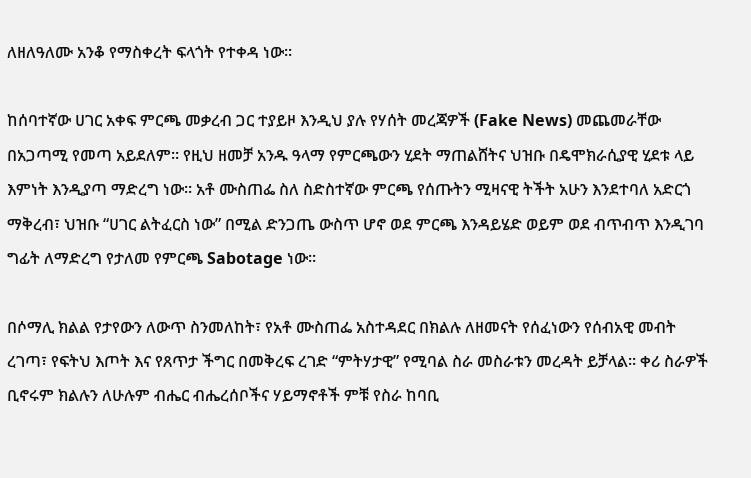ለዘለዓለሙ አንቆ የማስቀረት ፍላጎት የተቀዳ ነው።

ከሰባተኛው ሀገር አቀፍ ምርጫ መቃረብ ጋር ተያይዞ እንዲህ ያሉ የሃሰት መረጃዎች (Fake News) መጨመራቸው በአጋጣሚ የመጣ አይደለም። የዚህ ዘመቻ አንዱ ዓላማ የምርጫውን ሂደት ማጠልሸትና ህዝቡ በዴሞክራሲያዊ ሂደቱ ላይ እምነት እንዲያጣ ማድረግ ነው። አቶ ሙስጠፌ ስለ ስድስተኛው ምርጫ የሰጡትን ሚዛናዊ ትችት አሁን እንደተባለ አድርጎ ማቅረብ፣ ህዝቡ “ሀገር ልትፈርስ ነው” በሚል ድንጋጤ ውስጥ ሆኖ ወደ ምርጫ እንዳይሄድ ወይም ወደ ብጥብጥ እንዲገባ ግፊት ለማድረግ የታለመ የምርጫ Sabotage ነው።

በሶማሊ ክልል የታየውን ለውጥ ስንመለከት፣ የአቶ ሙስጠፌ አስተዳደር በክልሉ ለዘመናት የሰፈነውን የሰብአዊ መብት ረገጣ፣ የፍትህ እጦት እና የጸጥታ ችግር በመቅረፍ ረገድ “ምትሃታዊ” የሚባል ስራ መስራቱን መረዳት ይቻላል። ቀሪ ስራዎች ቢኖሩም ክልሉን ለሁሉም ብሔር ብሔረሰቦችና ሃይማኖቶች ምቹ የስራ ከባቢ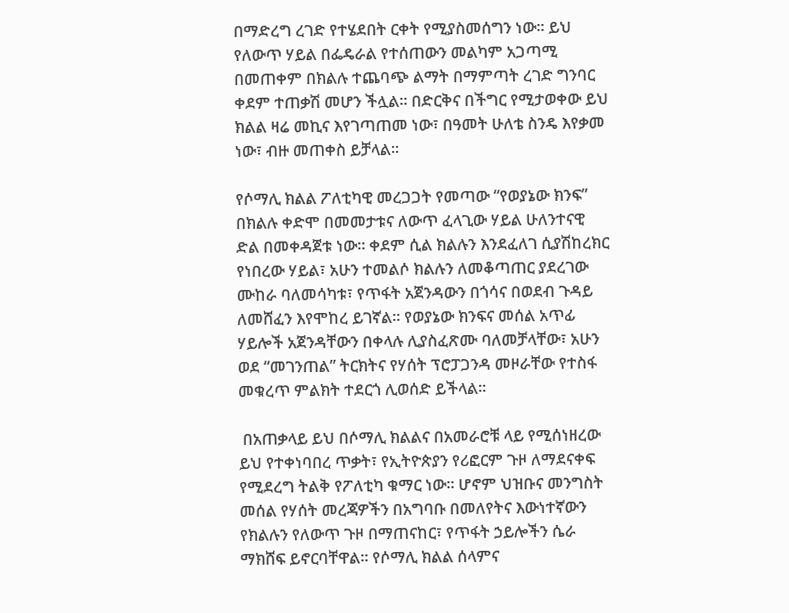በማድረግ ረገድ የተሄደበት ርቀት የሚያስመሰግን ነው። ይህ የለውጥ ሃይል በፌዴራል የተሰጠውን መልካም አጋጣሚ በመጠቀም በክልሉ ተጨባጭ ልማት በማምጣት ረገድ ግንባር ቀደም ተጠቃሽ መሆን ችሏል። በድርቅና በችግር የሚታወቀው ይህ ክልል ዛሬ መኪና እየገጣጠመ ነው፣ በዓመት ሁለቴ ስንዴ እየቃመ ነው፣ ብዙ መጠቀስ ይቻላል።

የሶማሊ ክልል ፖለቲካዊ መረጋጋት የመጣው “የወያኔው ክንፍ” በክልሉ ቀድሞ በመመታቱና ለውጥ ፈላጊው ሃይል ሁለንተናዊ ድል በመቀዳጀቱ ነው። ቀደም ሲል ክልሉን እንደፈለገ ሲያሽከረክር የነበረው ሃይል፣ አሁን ተመልሶ ክልሉን ለመቆጣጠር ያደረገው ሙከራ ባለመሳካቱ፣ የጥፋት አጀንዳውን በጎሳና በወደብ ጉዳይ ለመሸፈን እየሞከረ ይገኛል። የወያኔው ክንፍና መሰል አጥፊ ሃይሎች አጀንዳቸውን በቀላሉ ሊያስፈጽሙ ባለመቻላቸው፣ አሁን ወደ “መገንጠል” ትርክትና የሃሰት ፕሮፓጋንዳ መዞራቸው የተስፋ መቁረጥ ምልክት ተደርጎ ሊወሰድ ይችላል።

 በአጠቃላይ ይህ በሶማሊ ክልልና በአመራሮቹ ላይ የሚሰነዘረው ይህ የተቀነባበረ ጥቃት፣ የኢትዮጵያን የሪፎርም ጉዞ ለማደናቀፍ የሚደረግ ትልቅ የፖለቲካ ቁማር ነው። ሆኖም ህዝቡና መንግስት መሰል የሃሰት መረጃዎችን በአግባቡ በመለየትና እውነተኛውን የክልሉን የለውጥ ጉዞ በማጠናከር፣ የጥፋት ኃይሎችን ሴራ ማክሸፍ ይኖርባቸዋል። የሶማሊ ክልል ሰላምና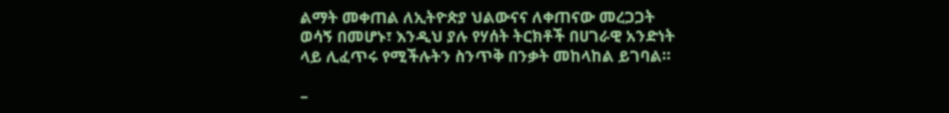ልማት መቀጠል ለኢትዮጵያ ህልውናና ለቀጠናው መረጋጋት ወሳኝ በመሆኑ፣ እንዲህ ያሉ የሃሰት ትርክቶች በሀገራዊ አንድነት ላይ ሊፈጥሩ የሚችሉትን ስንጥቅ በንቃት መከላከል ይገባል።

–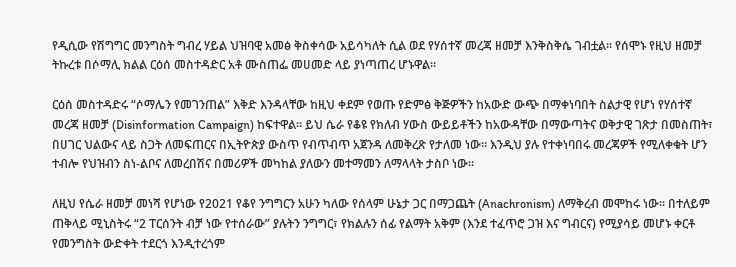የዲሲው የሽግግር መንግስት ግብረ ሃይል ህዝባዊ አመፅ ቅስቀሳው አይሳካለት ሲል ወደ የሃሰተኛ መረጃ ዘመቻ እንቅስቅሴ ገብቷል። የሰሞኑ የዚህ ዘመቻ ትኩረቱ በሶማሊ ክልል ርዕሰ መስተዳድር አቶ ሙስጠፌ መሀመድ ላይ ያነጣጠረ ሆኑዋል።

ርዕሰ መስተዳድሩ “ሶማሌን የመገንጠል” እቅድ እንዳላቸው ከዚህ ቀደም የወጡ የድምፅ ቅጅዎችን ከአውድ ውጭ በማቀነባበት ስልታዊ የሆነ የሃሰተኛ መረጃ ዘመቻ (Disinformation Campaign) ከፍተዋል። ይህ ሴራ የቆዩ የክለብ ሃውስ ውይይቶችን ከአውዳቸው በማውጣትና ወቅታዊ ገጽታ በመስጠት፣ በሀገር ህልውና ላይ ስጋት ለመፍጠርና በኢትዮጵያ ውስጥ የብጥብጥ አጀንዳ ለመቅረጽ የታለመ ነው። እንዲህ ያሉ የተቀነባበሩ መረጃዎች የሚለቀቁት ሆን ተብሎ የህዝብን ስነ-ልቦና ለመረበሽና በመሪዎች መካከል ያለውን መተማመን ለማላላት ታስቦ ነው።

ለዚህ የሴራ ዘመቻ መነሻ የሆነው የ2021 የቆየ ንግግርን አሁን ካለው የሰላም ሁኔታ ጋር በማጋጨት (Anachronism) ለማቅረብ መሞከሩ ነው። በተለይም ጠቅላይ ሚኒስትሩ “2 ፐርሰንት ብቻ ነው የተሰራው” ያሉትን ንግግር፣ የክልሉን ሰፊ የልማት አቅም (እንደ ተፈጥሮ ጋዝ እና ግብርና) የሚያሳይ መሆኑ ቀርቶ የመንግስት ውድቀት ተደርጎ እንዲተረጎም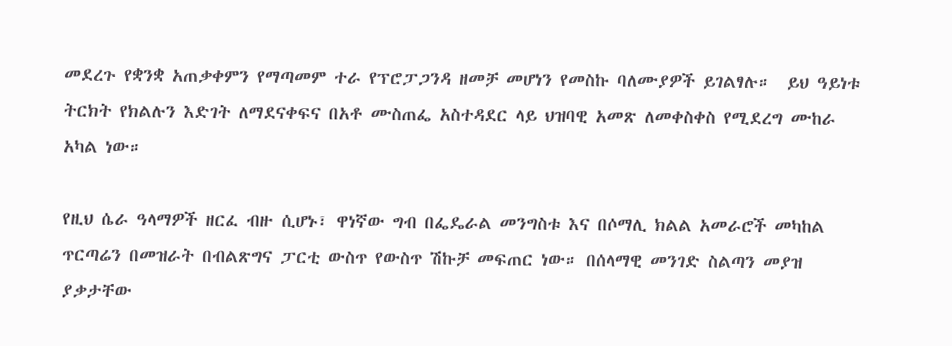መደረጉ የቋንቋ አጠቃቀምን የማጣመም ተራ የፕሮፓጋንዳ ዘመቻ መሆነን የመስኩ ባለሙያዎች ይገልፃሉ።  ይህ ዓይነቱ ትርክት የክልሉን እድገት ለማደናቀፍና በአቶ ሙስጠፌ አስተዳደር ላይ ህዝባዊ አመጽ ለመቀስቀስ የሚደረግ ሙከራ አካል ነው።

የዚህ ሴራ ዓላማዎች ዘርፈ ብዙ ሲሆኑ፣ ዋነኛው ግብ በፌዴራል መንግስቱ እና በሶማሊ ክልል አመራሮች መካከል ጥርጣሬን በመዝራት በብልጽግና ፓርቲ ውስጥ የውስጥ ሽኩቻ መፍጠር ነው። በሰላማዊ መንገድ ስልጣን መያዝ ያቃታቸው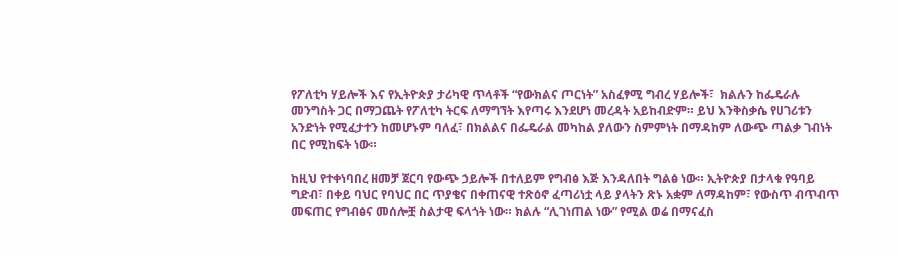የፖለቲካ ሃይሎች እና የኢትዮጵያ ታሪካዊ ጥላቶች “የውክልና ጦርነት” አስፈፃሚ ግብረ ሃይሎች፣  ክልሉን ከፌዴራሉ መንግስት ጋር በማጋጨት የፖለቲካ ትርፍ ለማግኘት እየጣሩ እንደሆነ መረዳት አይከብድም። ይህ እንቅስቃሴ የሀገሪቱን አንድነት የሚፈታተን ከመሆኑም ባለፈ፣ በክልልና በፌዴራል መካከል ያለውን ስምምነት በማዳከም ለውጭ ጣልቃ ገብነት በር የሚከፍት ነው።

ከዚህ የተቀነባበረ ዘመቻ ጀርባ የውጭ ኃይሎች በተለይም የግብፅ እጅ እንዳለበት ግልፅ ነው። ኢትዮጵያ በታላቁ የዓባይ ግድብ፣ በቀይ ባህር የባህር በር ጥያቄና በቀጠናዊ ተጽዕኖ ፈጣሪነቷ ላይ ያላትን ጽኑ አቋም ለማዳከም፣ የውስጥ ብጥብጥ መፍጠር የግብፅና መሰሎቿ ስልታዊ ፍላጎት ነው። ክልሉ “ሊገነጠል ነው” የሚል ወሬ በማናፈስ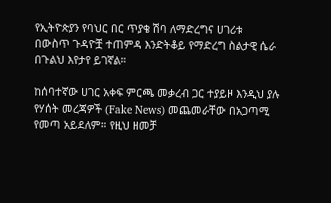የኢትዮጵያን የባህር በር ጥያቄ ሽባ ለማድረግና ሀገሪቱ በውስጥ ጉዳዮቿ ተጠምዳ እንድትቆይ የማድረግ ስልታዊ ሴራ በጉልህ እየታየ ይገኛል።

ከሰባተኛው ሀገር አቀፍ ምርጫ መቃረብ ጋር ተያይዞ እንዲህ ያሉ የሃሰት መረጃዎች (Fake News) መጨመራቸው በአጋጣሚ የመጣ አይደለም። የዚህ ዘመቻ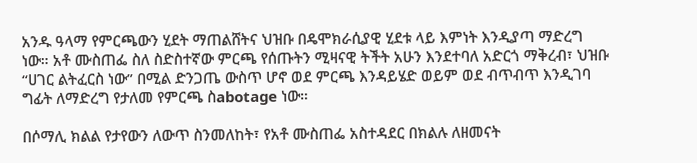አንዱ ዓላማ የምርጫውን ሂደት ማጠልሸትና ህዝቡ በዴሞክራሲያዊ ሂደቱ ላይ እምነት እንዲያጣ ማድረግ ነው። አቶ ሙስጠፌ ስለ ስድስተኛው ምርጫ የሰጡትን ሚዛናዊ ትችት አሁን እንደተባለ አድርጎ ማቅረብ፣ ህዝቡ “ሀገር ልትፈርስ ነው” በሚል ድንጋጤ ውስጥ ሆኖ ወደ ምርጫ እንዳይሄድ ወይም ወደ ብጥብጥ እንዲገባ ግፊት ለማድረግ የታለመ የምርጫ ስabotage ነው።

በሶማሊ ክልል የታየውን ለውጥ ስንመለከት፣ የአቶ ሙስጠፌ አስተዳደር በክልሉ ለዘመናት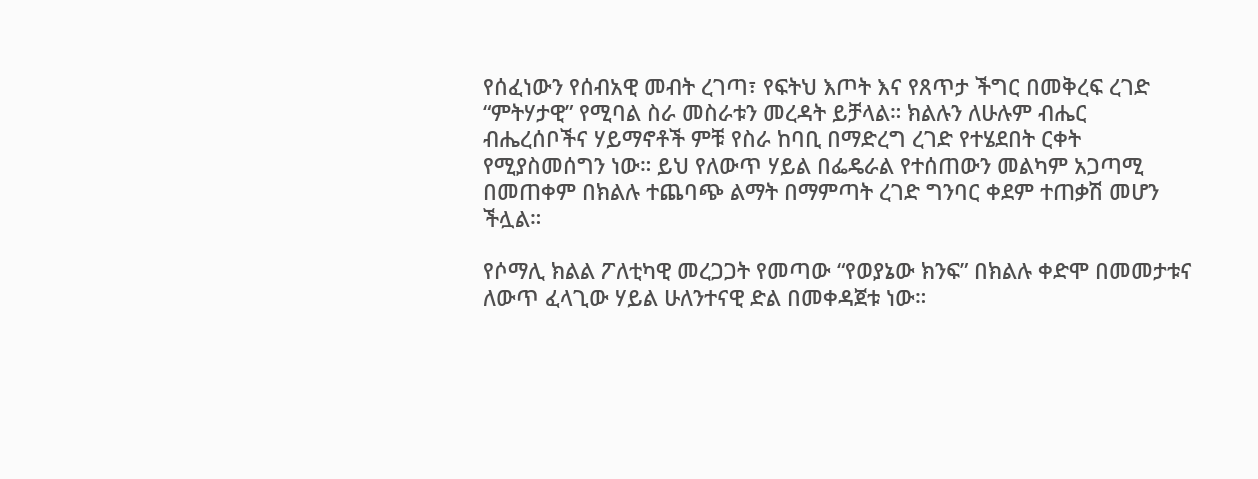የሰፈነውን የሰብአዊ መብት ረገጣ፣ የፍትህ እጦት እና የጸጥታ ችግር በመቅረፍ ረገድ “ምትሃታዊ” የሚባል ስራ መስራቱን መረዳት ይቻላል። ክልሉን ለሁሉም ብሔር ብሔረሰቦችና ሃይማኖቶች ምቹ የስራ ከባቢ በማድረግ ረገድ የተሄደበት ርቀት የሚያስመሰግን ነው። ይህ የለውጥ ሃይል በፌዴራል የተሰጠውን መልካም አጋጣሚ በመጠቀም በክልሉ ተጨባጭ ልማት በማምጣት ረገድ ግንባር ቀደም ተጠቃሽ መሆን ችሏል።

የሶማሊ ክልል ፖለቲካዊ መረጋጋት የመጣው “የወያኔው ክንፍ” በክልሉ ቀድሞ በመመታቱና ለውጥ ፈላጊው ሃይል ሁለንተናዊ ድል በመቀዳጀቱ ነው።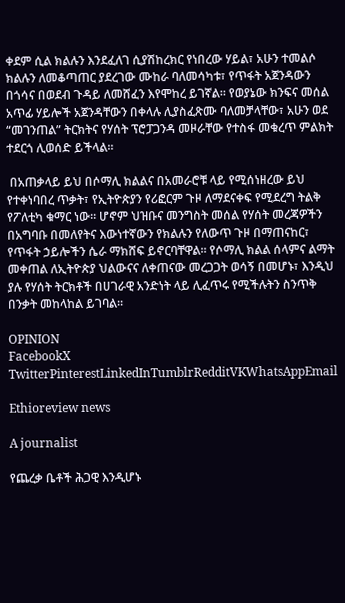ቀደም ሲል ክልሉን እንደፈለገ ሲያሽከረክር የነበረው ሃይል፣ አሁን ተመልሶ ክልሉን ለመቆጣጠር ያደረገው ሙከራ ባለመሳካቱ፣ የጥፋት አጀንዳውን በጎሳና በወደብ ጉዳይ ለመሸፈን እየሞከረ ይገኛል። የወያኔው ክንፍና መሰል አጥፊ ሃይሎች አጀንዳቸውን በቀላሉ ሊያስፈጽሙ ባለመቻላቸው፣ አሁን ወደ “መገንጠል” ትርክትና የሃሰት ፕሮፓጋንዳ መዞራቸው የተስፋ መቁረጥ ምልክት ተደርጎ ሊወሰድ ይችላል።

 በአጠቃላይ ይህ በሶማሊ ክልልና በአመራሮቹ ላይ የሚሰነዘረው ይህ የተቀነባበረ ጥቃት፣ የኢትዮጵያን የሪፎርም ጉዞ ለማደናቀፍ የሚደረግ ትልቅ የፖለቲካ ቁማር ነው። ሆኖም ህዝቡና መንግስት መሰል የሃሰት መረጃዎችን በአግባቡ በመለየትና እውነተኛውን የክልሉን የለውጥ ጉዞ በማጠናከር፣ የጥፋት ኃይሎችን ሴራ ማክሸፍ ይኖርባቸዋል። የሶማሊ ክልል ሰላምና ልማት መቀጠል ለኢትዮጵያ ህልውናና ለቀጠናው መረጋጋት ወሳኝ በመሆኑ፣ እንዲህ ያሉ የሃሰት ትርክቶች በሀገራዊ አንድነት ላይ ሊፈጥሩ የሚችሉትን ስንጥቅ በንቃት መከላከል ይገባል።

OPINION
FacebookX TwitterPinterestLinkedInTumblrRedditVKWhatsAppEmail

Ethioreview news

A journalist

የጨረቃ ቤቶች ሕጋዊ እንዲሆኑ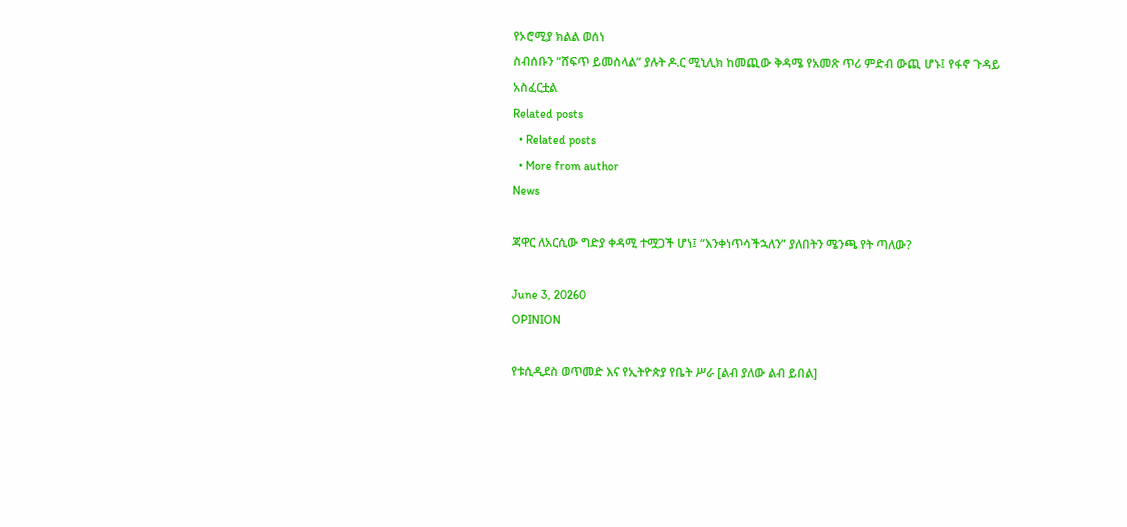የኦሮሚያ ክልል ወሰነ
ስብሰቡን “ሸፍጥ ይመስላል” ያሉት ዶ.ር ሚኒሊክ ከመጪው ቅዳሜ የአመጽ ጥሪ ምድብ ውጪ ሆኑ፤ የፋኖ ጉዳይ አስፈርቷል
Related posts
  • Related posts
  • More from author
News

ጃዋር ለአርሲው ግድያ ቀዳሚ ተሟጋች ሆነ፤ “እንቀነጥሳችኋለን” ያለበትን ሜንጫ የት ጣለው?

June 3, 20260
OPINION

የቱሲዲደስ ወጥመድ እና የኢትዮጵያ የቤት ሥራ [ልብ ያለው ልብ ይበል]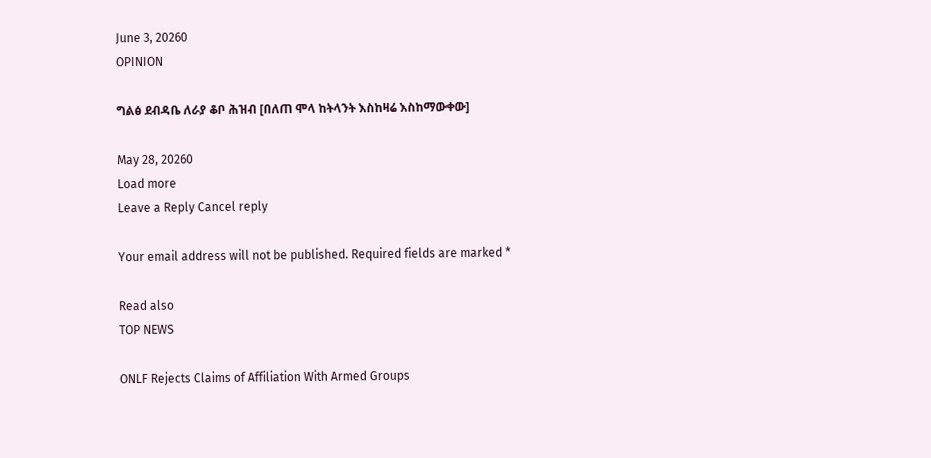June 3, 20260
OPINION

ግልፅ ደብዳቤ ለራያ ቆቦ ሕዝብ [በለጠ ሞላ ከትላንት እስከዛሬ እስከማውቀው]

May 28, 20260
Load more
Leave a Reply Cancel reply

Your email address will not be published. Required fields are marked *

Read also
TOP NEWS

ONLF Rejects Claims of Affiliation With Armed Groups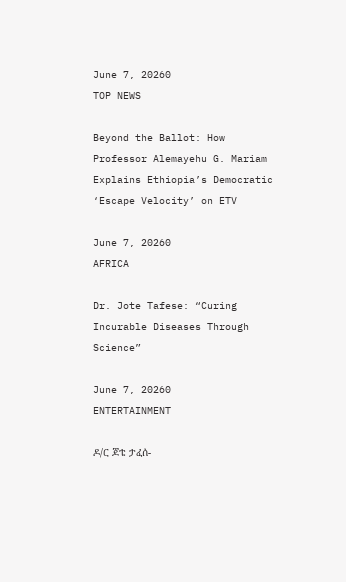June 7, 20260
TOP NEWS

Beyond the Ballot: How Professor Alemayehu G. Mariam Explains Ethiopia’s Democratic ‘Escape Velocity’ on ETV

June 7, 20260
AFRICA

Dr. Jote Tafese: “Curing Incurable Diseases Through Science”

June 7, 20260
ENTERTAINMENT

ዶ/ር ጆቴ ታፈሰ-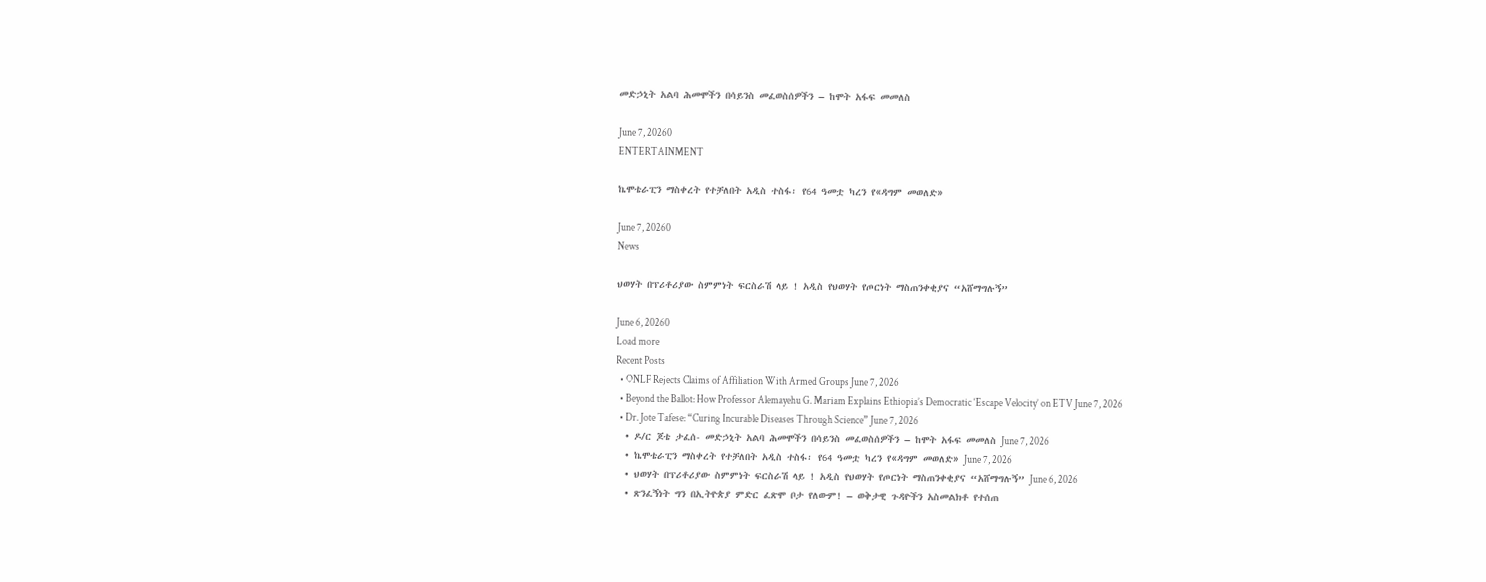መድኃኒት አልባ ሕመሞችን በሳይንስ መፈወስሰዎችን – ከሞት አፋፍ መመለስ

June 7, 20260
ENTERTAINMENT

ኬሞቴራፒን ማስቀረት የተቻለበት አዲስ ተስፋ፡ የ64 ዓመቷ ካረን የ«ዳግም መወለድ»

June 7, 20260
News

ህወሃት በፕሪቶሪያው ስምምነት ፍርስራሽ ላይ ! አዲስ የህወሃት የጦርነት ማስጠንቀቂያና “አሸማግሉኝ”

June 6, 20260
Load more
Recent Posts
  • ONLF Rejects Claims of Affiliation With Armed Groups June 7, 2026
  • Beyond the Ballot: How Professor Alemayehu G. Mariam Explains Ethiopia’s Democratic ‘Escape Velocity’ on ETV June 7, 2026
  • Dr. Jote Tafese: “Curing Incurable Diseases Through Science” June 7, 2026
  • ዶ/ር ጆቴ ታፈሰ- መድኃኒት አልባ ሕመሞችን በሳይንስ መፈወስሰዎችን – ከሞት አፋፍ መመለስ June 7, 2026
  • ኬሞቴራፒን ማስቀረት የተቻለበት አዲስ ተስፋ፡ የ64 ዓመቷ ካረን የ«ዳግም መወለድ» June 7, 2026
  • ህወሃት በፕሪቶሪያው ስምምነት ፍርስራሽ ላይ ! አዲስ የህወሃት የጦርነት ማስጠንቀቂያና “አሸማግሉኝ” June 6, 2026
  • ጽንፈኝነት ግን በኢትዮጵያ ምድር ፈጽሞ ቦታ የለውም! – ወቅታዊ ጉዳዮችን አስመልክቶ የተሰጠ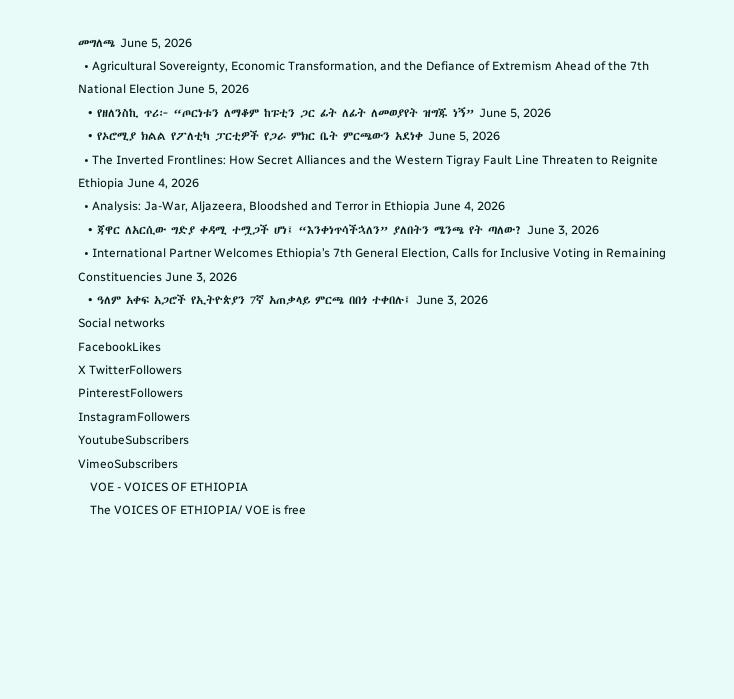መግለጫ June 5, 2026
  • Agricultural Sovereignty, Economic Transformation, and the Defiance of Extremism Ahead of the 7th National Election June 5, 2026
  • የዘለንስኪ ጥሪ፦ “ጦርነቱን ለማቆም ከፑቲን ጋር ፊት ለፊት ለመወያየት ዝግጁ ነኝ” June 5, 2026
  • የኦሮሚያ ክልል የፖለቲካ ፓርቲዎች የጋራ ምክር ቤት ምርጫውን አደነቀ June 5, 2026
  • The Inverted Frontlines: How Secret Alliances and the Western Tigray Fault Line Threaten to Reignite Ethiopia June 4, 2026
  • Analysis: Ja-War, Aljazeera, Bloodshed and Terror in Ethiopia June 4, 2026
  • ጃዋር ለአርሲው ግድያ ቀዳሚ ተሟጋች ሆነ፤ “እንቀነጥሳችኋለን” ያለበትን ሜንጫ የት ጣለው? June 3, 2026
  • International Partner Welcomes Ethiopia’s 7th General Election, Calls for Inclusive Voting in Remaining Constituencies June 3, 2026
  • ዓለም አቀፍ አጋሮች የኢትዮጵያን 7ኛ አጠቃላይ ምርጫ በበጎ ተቀበሉ፤ June 3, 2026
Social networks
FacebookLikes
X TwitterFollowers
PinterestFollowers
InstagramFollowers
YoutubeSubscribers
VimeoSubscribers
    VOE - VOICES OF ETHIOPIA
    The VOICES OF ETHIOPIA/ VOE is free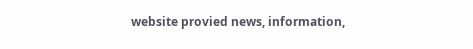website provied news, information,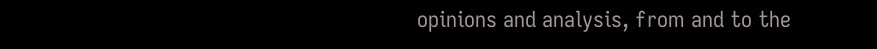opinions and analysis, from and to the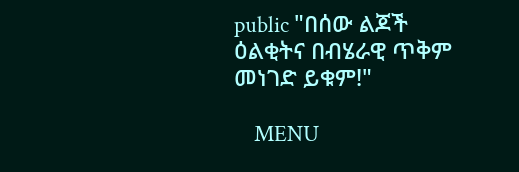public "በሰው ልጆች ዕልቂትና በብሄራዊ ጥቅም መነገድ ይቁም!"

    MENU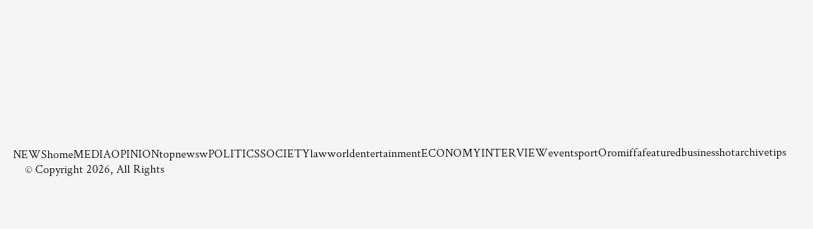NEWShomeMEDIAOPINIONtopnewswPOLITICSSOCIETYlawworldentertainmentECONOMYINTERVIEWeventsportOromiffafeaturedbusinesshotarchivetips
    © Copyright 2026, All Rights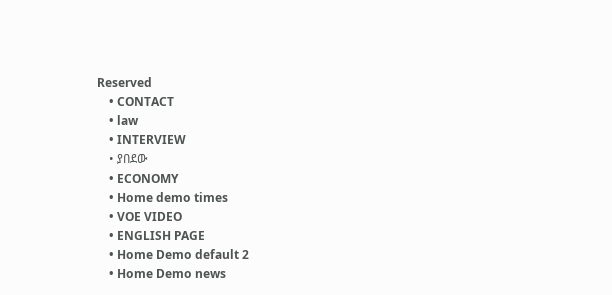Reserved
    • CONTACT
    • law
    • INTERVIEW
    • ያበደው
    • ECONOMY
    • Home demo times
    • VOE VIDEO
    • ENGLISH PAGE
    • Home Demo default 2
    • Home Demo news